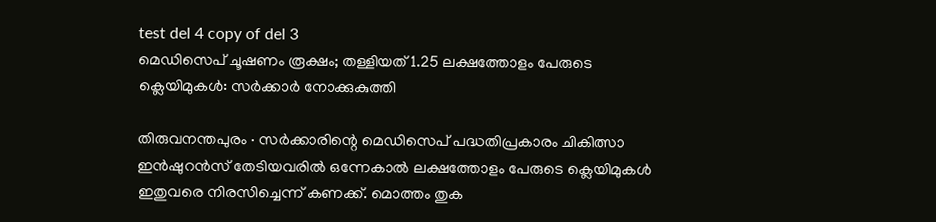test del 4 copy of del 3
മെഡിസെപ് ചൂഷണം രൂക്ഷം; തള്ളിയത് 1.25 ലക്ഷത്തോളം പേരുടെ ക്ലെയിമുകൾ: സർക്കാർ നോക്കുകുത്തി

തിരുവനന്തപുരം ∙ സർക്കാരിന്റെ മെഡിസെപ് പദ്ധതിപ്രകാരം ചികിത്സാ ഇൻഷുറൻസ് തേടിയവരിൽ ഒന്നേകാൽ ലക്ഷത്തോളം പേരുടെ ക്ലെയിമുകൾ ഇതുവരെ നിരസിച്ചെന്ന് കണക്ക്. മൊത്തം തുക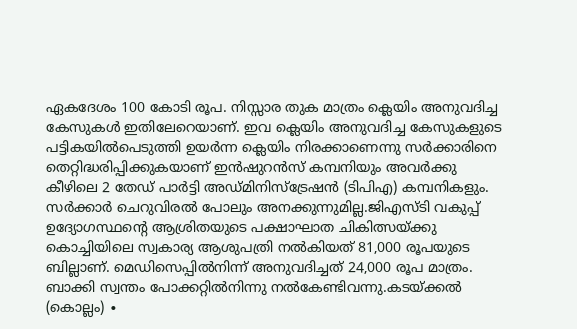ഏകദേശം 100 കോടി രൂപ. നിസ്സാര തുക മാത്രം ക്ലെയിം അനുവദിച്ച കേസുകൾ ഇതിലേറെയാണ്. ഇവ ക്ലെയിം അനുവദിച്ച കേസുകളുടെ പട്ടികയിൽപെടുത്തി ഉയർന്ന ക്ലെയിം നിരക്കാണെന്നു സർക്കാരിനെ തെറ്റിദ്ധരിപ്പിക്കുകയാണ് ഇൻഷുറൻസ് കമ്പനിയും അവർക്കു കീഴിലെ 2 തേഡ് പാർട്ടി അഡ്മിനിസ്ട്രേഷൻ (ടിപിഎ) കമ്പനികളും. സർക്കാർ ചെറുവിരൽ പോലും അനക്കുന്നുമില്ല.ജിഎസ്ടി വകുപ്പ് ഉദ്യോഗസ്ഥന്റെ ആശ്രിതയുടെ പക്ഷാഘാത ചികിത്സയ്ക്കു കൊച്ചിയിലെ സ്വകാര്യ ആശുപത്രി നൽകിയത് 81,000 രൂപയുടെ ബില്ലാണ്. മെഡിസെപ്പിൽനിന്ന് അനുവദിച്ചത് 24,000 രൂപ മാത്രം. ബാക്കി സ്വന്തം പോക്കറ്റിൽനിന്നു നൽകേണ്ടിവന്നു.കടയ്ക്കൽ (കൊല്ലം) ∙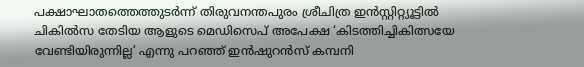പക്ഷാഘാതത്തെത്തുടർന്ന് തിരുവനന്തപുരം ശ്രീചിത്ര ഇൻസ്റ്റിറ്റ്യൂട്ടിൽ ചികിൽസ തേടിയ ആളുടെ മെഡിസെപ് അപേക്ഷ ‘കിടത്തിച്ചികിത്സയേ വേണ്ടിയിരുന്നില്ല’ എന്നു പറഞ്ഞ് ഇൻഷുറൻസ് കമ്പനി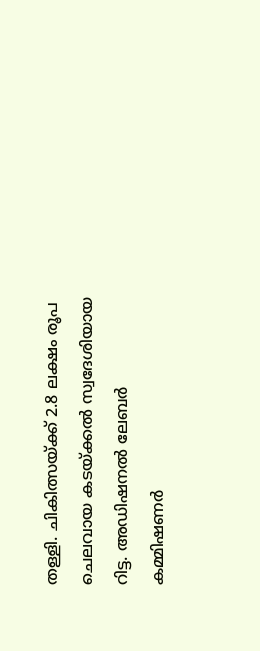തള്ളി. ചികിത്സയ്ക്ക് 2.8 ലക്ഷം രൂപ ചെലവായ കടയ്ക്കൽ സ്വദേശിയായ റിട്ട. അഡിഷനൽ ലേബർ കമ്മിഷണർ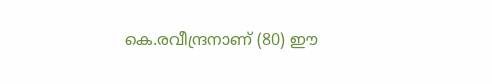കെ.രവീന്ദ്രനാണ് (80) ഈ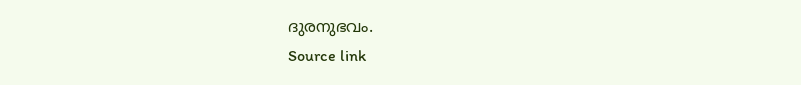ദുരനുഭവം.
Source link